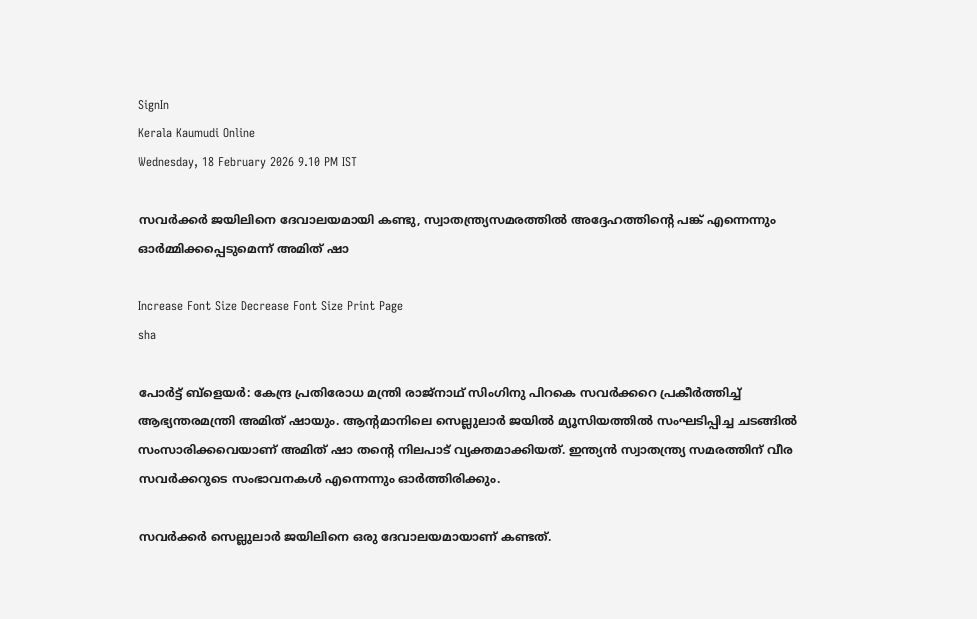SignIn
Kerala Kaumudi Online
Wednesday, 18 February 2026 9.10 PM IST

സവർക്കർ ജയിലിനെ ദേവാലയമായി കണ്ടു, സ്വാതന്ത്ര്യസമരത്തിൽ അദ്ദേഹത്തിന്റെ പങ്ക് എന്നെന്നും ഓർമ്മിക്കപ്പെടുമെന്ന് അമിത് ഷാ

Increase Font Size Decrease Font Size Print Page
sha

പോർട്ട് ബ്ളെയർ: കേന്ദ്ര പ്രതിരോധ മന്ത്രി രാജ്നാഥ് സിംഗിനു പിറകെ സവർക്കറെ പ്രകീ‌ർത്തിച്ച് ആഭ്യന്തരമന്ത്രി അമിത് ഷായും. ആന്റമാനിലെ സെല്ലുലാർ ജയിൽ മ്യൂസിയത്തിൽ സംഘടിപ്പിച്ച ചടങ്ങിൽ സംസാരിക്കവെയാണ് അമിത് ഷാ തന്റെ നിലപാട് വ്യക്തമാക്കിയത്. ഇന്ത്യൻ സ്വാതന്ത്ര്യ സമരത്തിന് വീര സവർക്കറുടെ സംഭാവനകൾ എന്നെന്നും ഓർത്തിരിക്കും.

സവർക്കർ സെല്ലുലാർ ജയിലിനെ ഒരു ദേവാലയമായാണ് കണ്ടത്.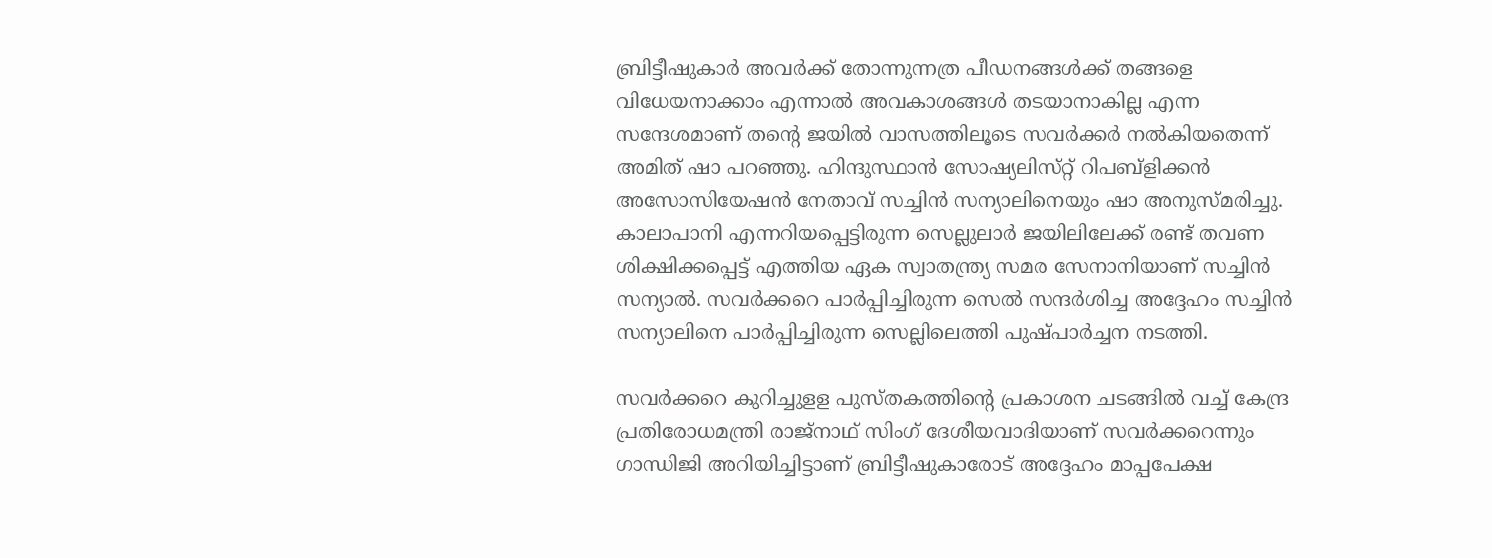ബ്രിട്ടീഷുകാർ അവർക്ക് തോന്നുന്നത്ര പീഡനങ്ങൾക്ക് തങ്ങളെ വിധേയനാക്കാം എന്നാൽ അവകാശങ്ങൾ തടയാനാകില്ല എന്ന സന്ദേശമാണ് തന്റെ ജയിൽ വാസത്തിലൂടെ സവർക്കർ‌ നൽകിയതെന്ന് അമിത് ഷാ പറഞ്ഞു. ഹിന്ദുസ്ഥാൻ സോഷ്യലിസ്‌റ്റ് റിപബ്ളിക്കൻ അസോസിയേഷൻ നേതാവ് സച്ചിൻ സന്യാലിനെയും ഷാ അനുസ്‌മരിച്ചു. കാലാപാനി എന്നറിയപ്പെട്ടിരുന്ന സെല്ലുലാർ ജയിലിലേക്ക് രണ്ട് തവണ ശിക്ഷിക്കപ്പെട്ട് എത്തിയ ഏക സ്വാതന്ത്ര്യ സമര സേനാനിയാണ് സച്ചിൻ സന്യാൽ. സവർക്കറെ പാർപ്പിച്ചിരുന്ന സെൽ സന്ദർശിച്ച അദ്ദേഹം സച്ചിൻ സന്യാലിനെ പാർപ്പിച്ചിരുന്ന സെല്ലിലെത്തി പുഷ്‌പാർച്ചന നടത്തി.

സവർക്കറെ കുറിച്ചുള‌ള പുസ്‌തകത്തിന്റെ പ്രകാശന ചടങ്ങിൽ വച്ച് കേന്ദ്ര പ്രതിരോധമന്ത്രി രാജ്‌നാഥ് സിംഗ് ദേശീയവാദിയാണ് സവർക്കറെന്നും ഗാന്ധിജി അറിയിച്ചിട്ടാണ് ബ്രിട്ടീഷുകാരോട് അദ്ദേഹം മാപ്പപേക്ഷ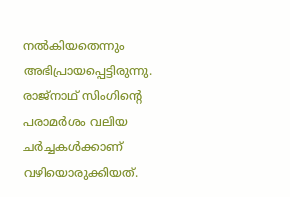നൽകിയതെന്നും അഭിപ്രായപ്പെട്ടിരുന്നു. രാജ്നാഥ് ‌സിംഗിന്റെ പരാമർശം വലിയ ചർച്ചകൾക്കാണ് വഴിയൊരുക്കിയത്.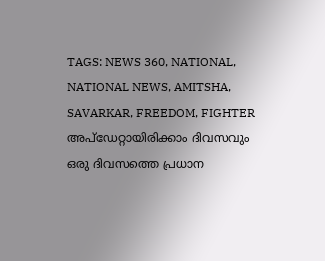TAGS: NEWS 360, NATIONAL, NATIONAL NEWS, AMITSHA, SAVARKAR, FREEDOM, FIGHTER
അപ്ഡേറ്റായിരിക്കാം ദിവസവും
ഒരു ദിവസത്തെ പ്രധാന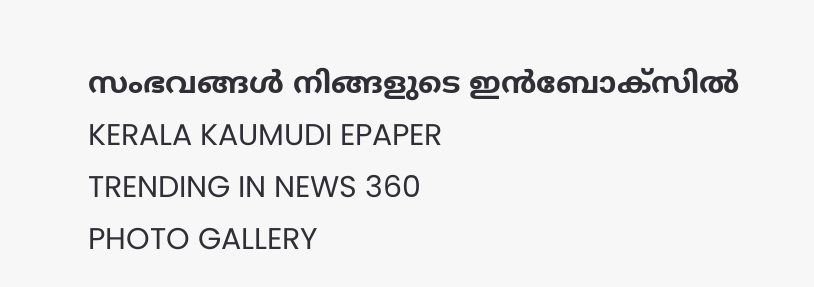സംഭവങ്ങൾ നിങ്ങളുടെ ഇൻബോക്സിൽ
KERALA KAUMUDI EPAPER
TRENDING IN NEWS 360
PHOTO GALLERY